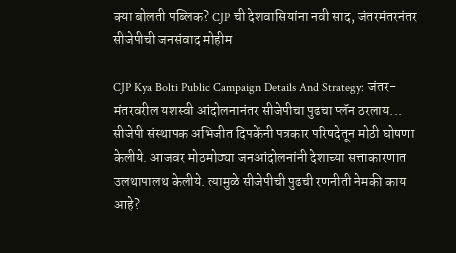क्या बोलती पब्लिक? CJP ची देशवासियांना नवी साद, जंतरमंतरनंतर सीजेपीची जनसंवाद मोहीम

CJP Kya Bolti Public Campaign Details And Strategy: जंतर-मंतरवरील यशस्वी आंदोलनानंतर सीजेपीचा पुढचा प्लॅन ठरलाय... सीजेपी संस्थापक अभिजीत दिपकेंनी पत्रकार परिषदेतून मोठी घोषणा केलीये. आजवर मोठमोठ्या जनआंदोलनांनी देशाच्या सत्ताकारणात उलथापालथ केलीये. त्यामुळे सीजेपीची पुढची रणनीती नेमकी काय आहे?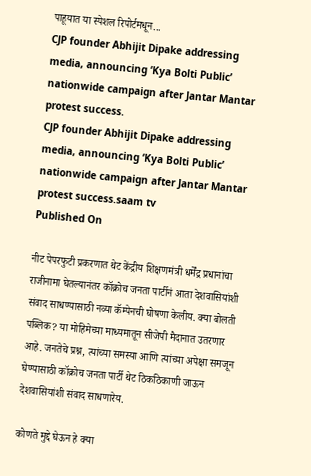पाहूयात या स्पेशल रिपोर्टमधून...
CJP founder Abhijit Dipake addressing media, announcing ‘Kya Bolti Public’ nationwide campaign after Jantar Mantar protest success.
CJP founder Abhijit Dipake addressing media, announcing ‘Kya Bolti Public’ nationwide campaign after Jantar Mantar protest success.saam tv
Published On

नीट पेपरफुटी प्रकरणात थेट केंद्रीय शिक्षणमंत्री धर्मेंद्र प्रधानांचा राजीनामा घेतल्यानंतर कॉक्रोच जनता पार्टीनं आता देशवासियांशी संवाद साधण्यासाठी नव्या कॅम्पेनची घोषणा केलीय. क्या बोलती पब्लिक? या मोहिमेच्या माध्यमातून सीजेपी मैदानात उतरणार आहे. जनतेचे प्रश्न, त्यांच्या समस्या आणि त्यांच्या अपेक्षा समजून घेण्यासाठी कॉक्रोच जनता पार्टी थेट ठिकठिकाणी जाऊन देशवासियांशी संवाद साधणारेय.

कोणते मुद्दे घेऊन हे क्या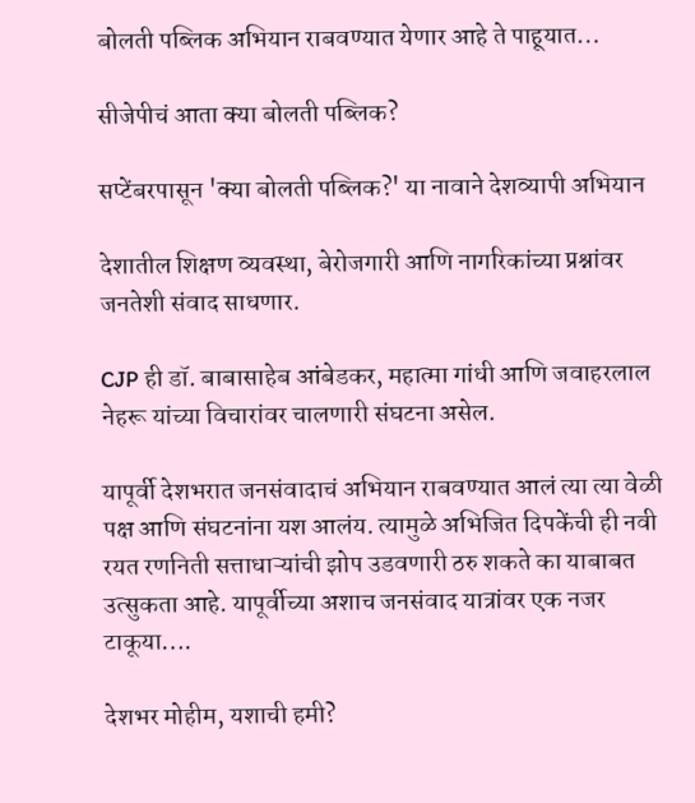बोलती पब्लिक अभियान राबवण्यात येणार आहे ते पाहूयात...

सीजेपीचं आता क्या बोलती पब्लिक?

सप्टेंबरपासून 'क्या बोलती पब्लिक?' या नावाने देशव्यापी अभियान

देशातील शिक्षण व्यवस्था, बेरोजगारी आणि नागरिकांच्या प्रश्नांवर जनतेशी संवाद साधणार.

CJP ही डॉ. बाबासाहेब आंबेडकर, महात्मा गांधी आणि जवाहरलाल नेहरू यांच्या विचारांवर चालणारी संघटना असेल.

यापूर्वी देशभरात जनसंवादाचं अभियान राबवण्यात आलं त्या त्या वेळी पक्ष आणि संघटनांना यश आलंय. त्यामुळे अभिजित दिपकेंची ही नवी रयत रणनिती सत्ताधाऱ्यांची झोप उडवणारी ठरु शकते का याबाबत उत्सुकता आहे. यापूर्वीच्या अशाच जनसंवाद यात्रांवर एक नजर टाकूया....

देशभर मोहीम, यशाची हमी?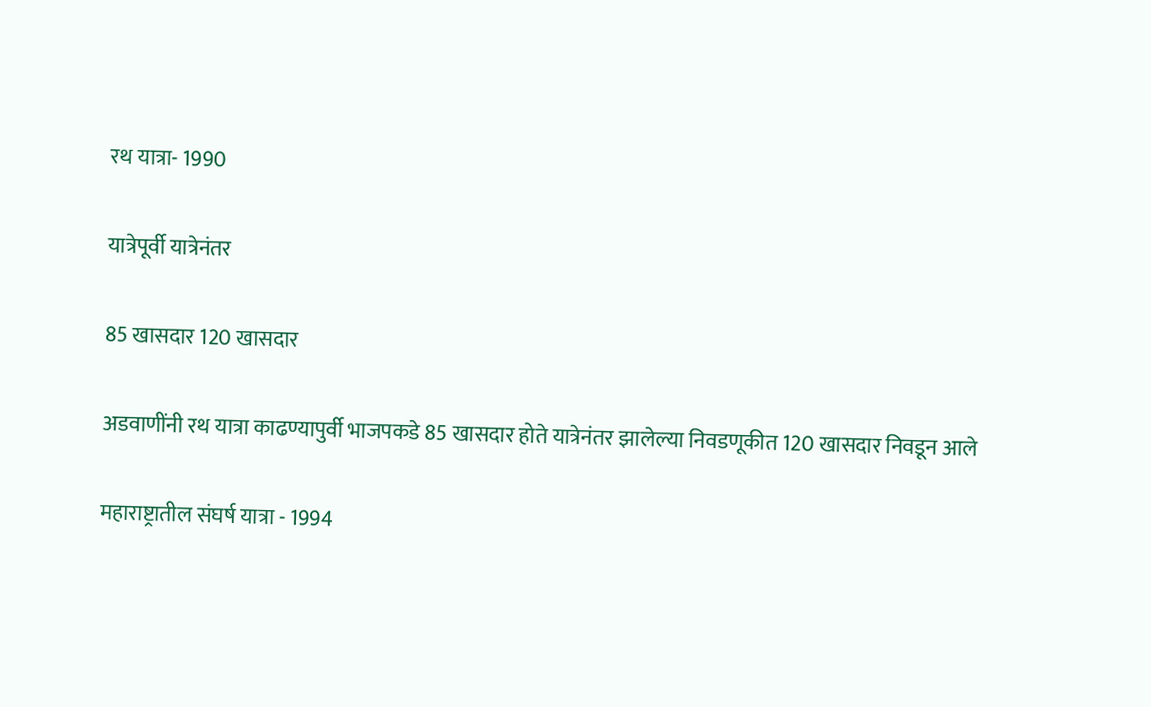रथ यात्रा- 1990

यात्रेपूर्वी यात्रेनंतर

85 खासदार 120 खासदार

अडवाणींनी रथ यात्रा काढण्यापुर्वी भाजपकडे 85 खासदार होते यात्रेनंतर झालेल्या निवडणूकीत 120 खासदार निवडून आले

महाराष्ट्रातील संघर्ष यात्रा - 1994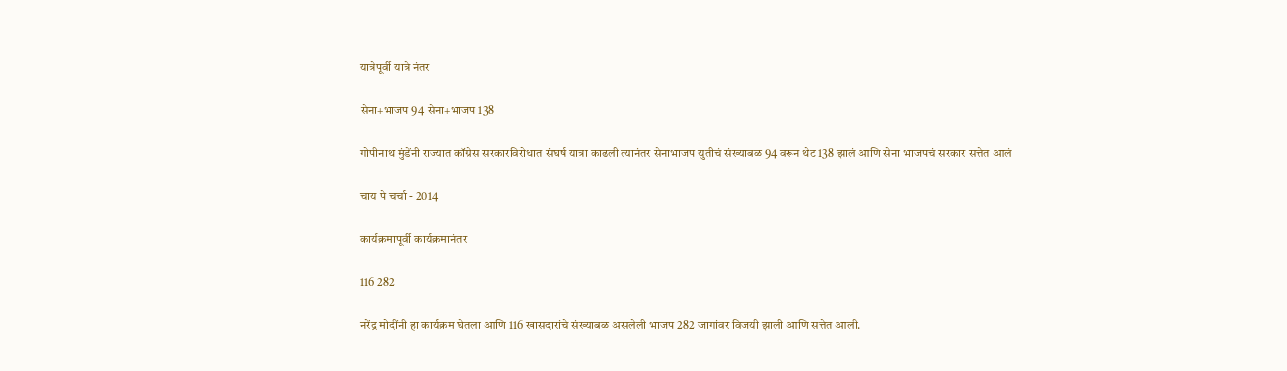यात्रेपूर्वी यात्रे नंतर

सेना+भाजप 94 सेना+भाजप 138

गोपीनाथ मुंडेंनी राज्यात कॉग्रेस सरकारविरोधात संघर्ष यात्रा काढली त्यानंतर सेनाभाजप युतीचं संख्याबळ 94 वरून थेट 138 झालं आणि सेना भाजपचं सरकार सत्तेत आलं

चाय पे चर्चा - 2014

कार्यक्रमापूर्वी कार्यक्रमानंतर

116 282

नरेंद्र मोदींनी हा कार्यक्रम घेतला आणि 116 खासदारांचे संख्याबळ असलेली भाजप 282 जागांवर विजयी झाली आणि सत्तेत आली.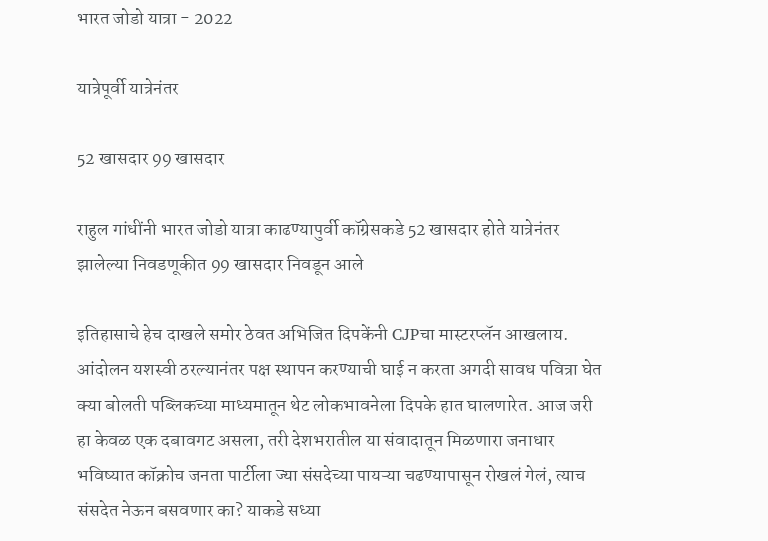भारत जोडो यात्रा - 2022

यात्रेपूर्वी यात्रेनंतर

52 खासदार 99 खासदार

राहुल गांधींनी भारत जोडो यात्रा काढण्यापुर्वी कॉग्रेसकडे 52 खासदार होते यात्रेनंतर झालेल्या निवडणूकीत 99 खासदार निवडून आले

इतिहासाचे हेच दाखले समोर ठेवत अभिजित दिपकेंनी CJPचा मास्टरप्लॅन आखलाय. आंदोलन यशस्वी ठरल्यानंतर पक्ष स्थापन करण्याची घाई न करता अगदी सावध पवित्रा घेत क्या बोलती पब्लिकच्या माध्यमातून थेट लोकभावनेला दिपके हात घालणारेत. आज जरी हा केवळ एक दबावगट असला, तरी देशभरातील या संवादातून मिळणारा जनाधार भविष्यात कॉक्रोच जनता पार्टीला ज्या संसदेच्या पायऱ्या चढण्यापासून रोखलं गेलं, त्याच संसदेत नेऊन बसवणार का? याकडे सध्या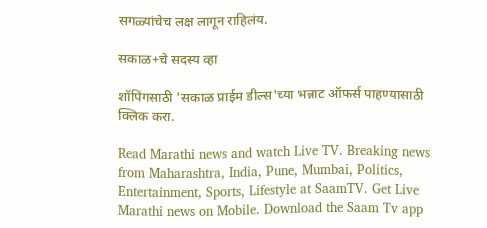सगळ्यांचेच लक्ष लागून राहिलंय.

सकाळ+चे सदस्य व्हा

शॉपिंगसाठी 'सकाळ प्राईम डील्स'च्या भन्नाट ऑफर्स पाहण्यासाठी क्लिक करा.

Read Marathi news and watch Live TV. Breaking news from Maharashtra, India, Pune, Mumbai, Politics, Entertainment, Sports, Lifestyle at SaamTV. Get Live Marathi news on Mobile. Download the Saam Tv app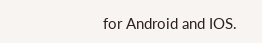for Android and IOS.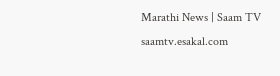Marathi News | Saam TV
saamtv.esakal.com